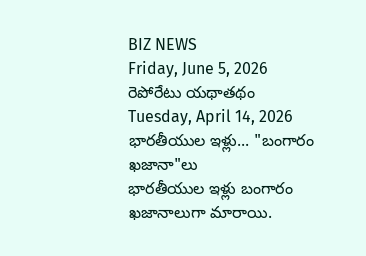BIZ NEWS
Friday, June 5, 2026
రెపోరేటు యథాతథం
Tuesday, April 14, 2026
భారతీయుల ఇళ్లు... "బంగారం ఖజానా"లు
భారతీయుల ఇళ్లు బంగారం ఖజానాలుగా మారాయి.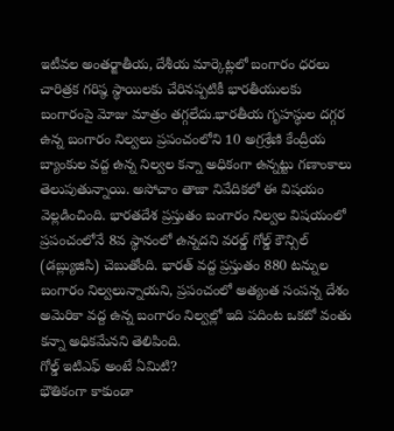ఇటీవల అంతర్జాతీయ, దేశీయ మార్కెట్లలో బంగారం ధరలు చారిత్రక గరిష్ఠ స్థాయిలకు చేరినప్పటికీ భారతీయులకు బంగారంపై మోజు మాత్రం తగ్గలేదు.భారతీయ గృహస్థుల దగ్గర ఉన్న బంగారం నిల్వలు ప్రపంచంలోని 10 అగ్రశ్రేణి కేంద్రీయ బ్యాంకుల వద్ద ఉన్న నిల్వల కన్నా అధికంగా ఉన్నట్టు గణాంకాలు తెలుపుతున్నాయి. అసోచాం తాజా నివేదికలో ఈ విషయం వెల్లడించింది. భారతదేశ ప్రస్తుతం బంగారం నిల్వల విషయంలో ప్రపంచంలోనే 8వ స్థానంలో ఉన్నదని వరల్డ్ గోల్డ్ కౌన్సిల్ (డబ్ల్యుజిసి) చెబుతోంది. భారత్ వద్ద ప్రస్తుతం 880 టన్నుల బంగారం నిల్వలున్నాయని, ప్రపంచంలో అత్యంత సంపన్న దేశం అమెరికా వద్ద ఉన్న బంగారం నిల్వల్లో ఇది పదింట ఒకటో వంతు కన్నా అధికమేనని తెలిపింది.
గోల్డ్ ఇటిఎఫ్ అంటే ఏమిటి?
భౌతికంగా కాకుండా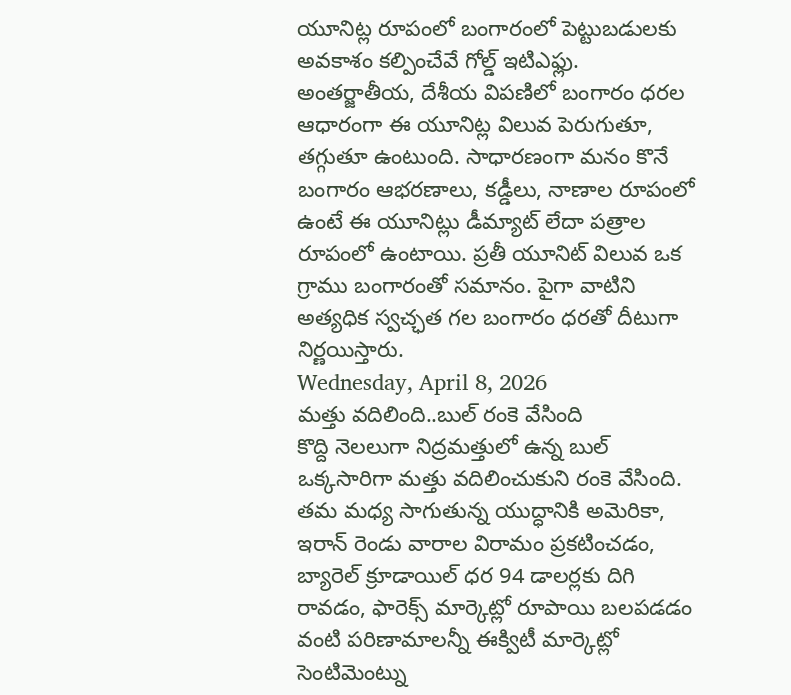యూనిట్ల రూపంలో బంగారంలో పెట్టుబడులకు అవకాశం కల్పించేవే గోల్డ్ ఇటిఎఫ్లు. అంతర్జాతీయ, దేశీయ విపణిలో బంగారం ధరల ఆధారంగా ఈ యూనిట్ల విలువ పెరుగుతూ, తగ్గుతూ ఉంటుంది. సాధారణంగా మనం కొనే బంగారం ఆభరణాలు, కడ్డీలు, నాణాల రూపంలో ఉంటే ఈ యూనిట్లు డీమ్యాట్ లేదా పత్రాల రూపంలో ఉంటాయి. ప్రతీ యూనిట్ విలువ ఒక గ్రాము బంగారంతో సమానం. పైగా వాటిని అత్యధిక స్వచ్ఛత గల బంగారం ధరతో దీటుగా నిర్ణయిస్తారు.
Wednesday, April 8, 2026
మత్తు వదిలింది..బుల్ రంకె వేసింది
కొద్ది నెలలుగా నిద్రమత్తులో ఉన్న బుల్ ఒక్కసారిగా మత్తు వదిలించుకుని రంకె వేసింది. తమ మధ్య సాగుతున్న యుద్ధానికి అమెరికా, ఇరాన్ రెండు వారాల విరామం ప్రకటించడం, బ్యారెల్ క్రూడాయిల్ ధర 94 డాలర్లకు దిగి రావడం, ఫారెక్స్ మార్కెట్లో రూపాయి బలపడడం వంటి పరిణామాలన్నీ ఈక్విటీ మార్కెట్లో సెంటిమెంట్ను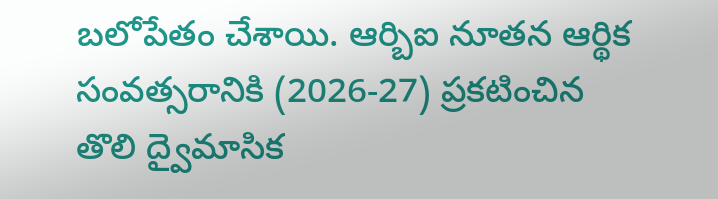బలోపేతం చేశాయి. ఆర్బిఐ నూతన ఆర్థిక సంవత్సరానికి (2026-27) ప్రకటించిన తొలి ద్వైమాసిక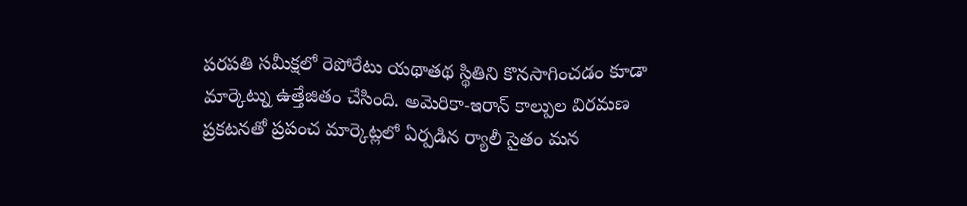పరపతి సమీక్షలో రెపోరేటు యథాతథ స్థితిని కొనసాగించడం కూడా మార్కెట్ను ఉత్తేజితం చేసింది. అమెరికా-ఇరాన్ కాల్పుల విరమణ ప్రకటనతో ప్రపంచ మార్కెట్లలో ఏర్పడిన ర్యాలీ సైతం మన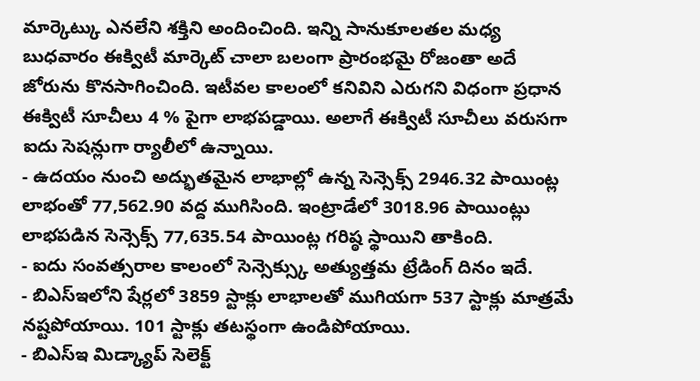మార్కెట్కు ఎనలేని శక్తిని అందించింది. ఇన్ని సానుకూలతల మధ్య బుధవారం ఈక్విటీ మార్కెట్ చాలా బలంగా ప్రారంభమై రోజంతా అదే జోరును కొనసాగించింది. ఇటీవల కాలంలో కనివిని ఎరుగని విధంగా ప్రధాన ఈక్విటీ సూచీలు 4 % పైగా లాభపడ్డాయి. అలాగే ఈక్విటీ సూచీలు వరుసగా ఐదు సెషన్లుగా ర్యాలీలో ఉన్నాయి.
- ఉదయం నుంచి అద్భుతమైన లాభాల్లో ఉన్న సెన్సెక్స్ 2946.32 పాయింట్ల లాభంతో 77,562.90 వద్ద ముగిసింది. ఇంట్రాడేలో 3018.96 పాయింట్లు లాభపడిన సెన్సెక్స్ 77,635.54 పాయింట్ల గరిష్ఠ స్థాయిని తాకింది.
- ఐదు సంవత్సరాల కాలంలో సెన్సెక్స్కు అత్యుత్తమ ట్రేడింగ్ దినం ఇదే.
- బిఎస్ఇలోని షేర్లలో 3859 స్టాక్లు లాభాలతో ముగియగా 537 స్టాక్లు మాత్రమే నష్టపోయాయి. 101 స్టాక్లు తటస్థంగా ఉండిపోయాయి.
- బిఎస్ఇ మిడ్క్యాప్ సెలెక్ట్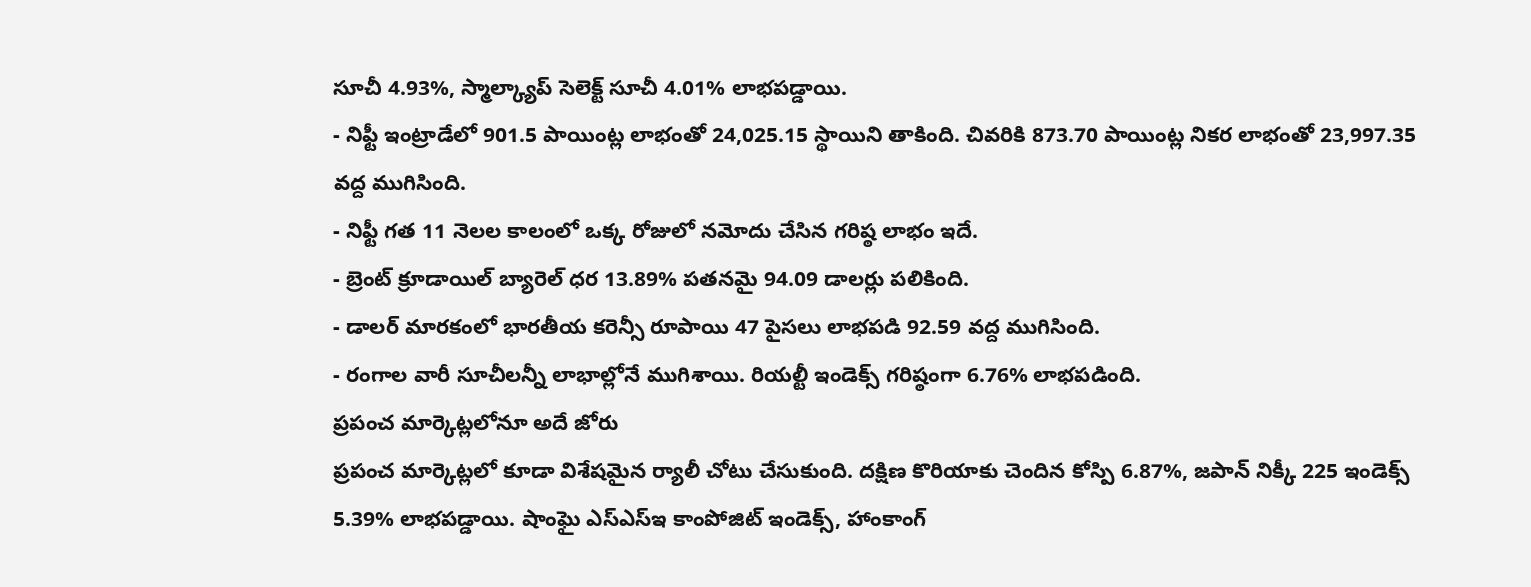సూచీ 4.93%, స్మాల్క్యాప్ సెలెక్ట్ సూచీ 4.01% లాభపడ్డాయి.
- నిఫ్టీ ఇంట్రాడేలో 901.5 పాయింట్ల లాభంతో 24,025.15 స్థాయిని తాకింది. చివరికి 873.70 పాయింట్ల నికర లాభంతో 23,997.35 వద్ద ముగిసింది.
- నిఫ్టీ గత 11 నెలల కాలంలో ఒక్క రోజులో నమోదు చేసిన గరిష్ఠ లాభం ఇదే.
- బ్రెంట్ క్రూడాయిల్ బ్యారెల్ ధర 13.89% పతనమై 94.09 డాలర్లు పలికింది.
- డాలర్ మారకంలో భారతీయ కరెన్సీ రూపాయి 47 పైసలు లాభపడి 92.59 వద్ద ముగిసింది.
- రంగాల వారీ సూచీలన్నీ లాభాల్లోనే ముగిశాయి. రియల్టీ ఇండెక్స్ గరిష్ఠంగా 6.76% లాభపడింది.
ప్రపంచ మార్కెట్లలోనూ అదే జోరు
ప్రపంచ మార్కెట్లలో కూడా విశేషమైన ర్యాలీ చోటు చేసుకుంది. దక్షిణ కొరియాకు చెందిన కోస్పి 6.87%, జపాన్ నిక్కీ 225 ఇండెక్స్ 5.39% లాభపడ్డాయి. షాంఘై ఎస్ఎస్ఇ కాంపోజిట్ ఇండెక్స్, హాంకాంగ్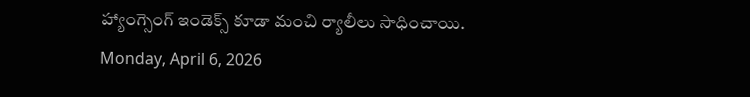హ్యాంగ్సెంగ్ ఇండెక్స్ కూడా మంచి ర్యాలీలు సాధించాయి.
Monday, April 6, 2026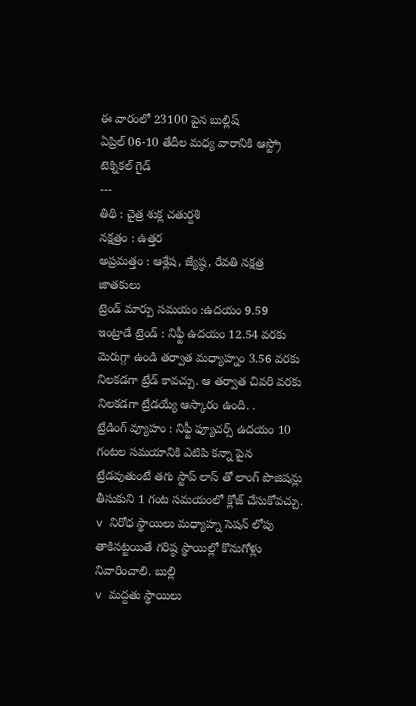ఈ వారంలో 23100 పైన బుల్లిష్
ఏప్రిల్ 06-10 తేదీల మధ్య వారానికి ఆస్ట్రో టెక్నికల్ గైడ్
---
తిథి : చైత్ర శుక్ల చతుర్దశి
నక్షత్రం : ఉత్తర
అప్రమత్తం : ఆశ్లేష, జ్యేష్ఠ, రేవతి నక్షత్ర జాతకులు
ట్రెండ్ మార్పు సమయం :ఉదయం 9.59
ఇంట్రాడే ట్రెండ్ : నిఫ్టీ ఉదయం 12.54 వరకు మెరుగ్గా ఉండి తర్వాత మధ్యాహ్నం 3.56 వరకు నిలకడగా ట్రేడ్ కావచ్చు. ఆ తర్వాత చివరి వరకు నిలకడగా ట్రేడయ్యే ఆస్కారం ఉంది. .
ట్రేడింగ్ వ్యూహం : నిఫ్టీ ఫ్యూచర్స్ ఉదయం 10 గంటల సమయానికి ఎటిపి కన్నా పైన ట్రేడవుతుంటే తగు స్టాప్ లాస్ తో లాంగ్ పొజిషన్లు తీసుకుని 1 గంట సమయంలో క్లోజ్ చేసుకోవచ్చు.
v నిరోధ స్థాయిలు మధ్యాహ్న సెషన్ లోపు తాకినట్టయితే గరిష్ఠ స్థాయిల్లో కొనుగోళ్లు నివారించాలి. బుల్లి
v మద్దతు స్థాయిలు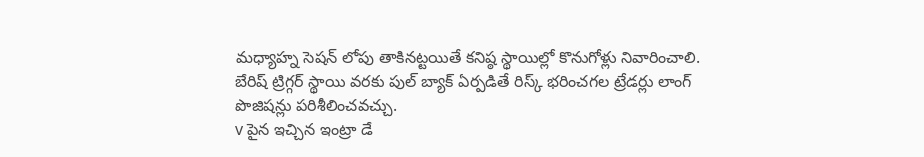మధ్యాహ్న సెషన్ లోపు తాకినట్టయితే కనిష్ఠ స్థాయిల్లో కొనుగోళ్లు నివారించాలి. బేరిష్ ట్రిగ్గర్ స్థాయి వరకు పుల్ బ్యాక్ ఏర్పడితే రిస్క్ భరించగల ట్రేడర్లు లాంగ్ పొజిషన్లు పరిశీలించవచ్చు.
v పైన ఇచ్చిన ఇంట్రా డే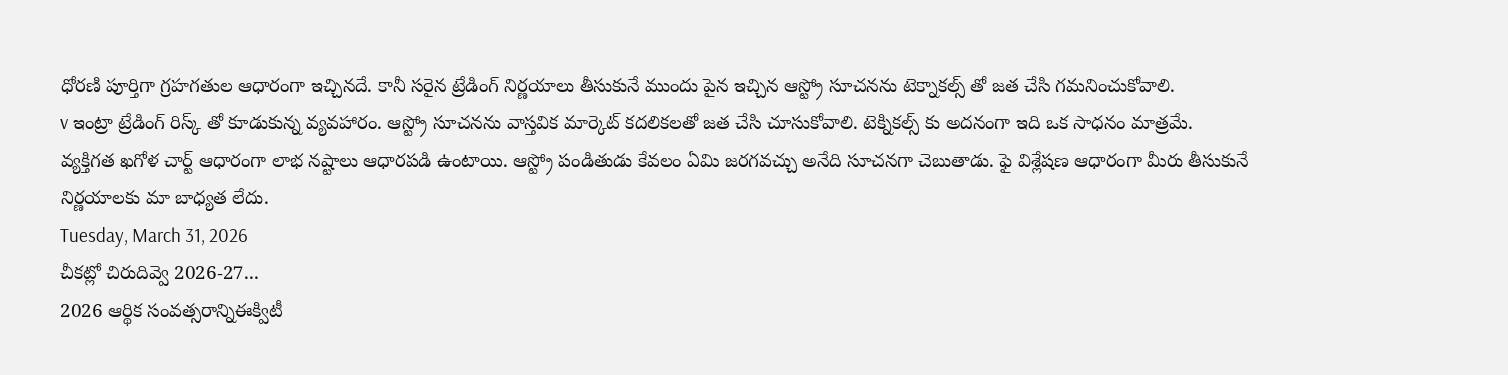ధోరణి పూర్తిగా గ్రహగతుల ఆధారంగా ఇచ్చినదే. కానీ సరైన ట్రేడింగ్ నిర్ణయాలు తీసుకునే ముందు పైన ఇచ్చిన ఆస్ట్రో సూచనను టెక్నాకల్స్ తో జత చేసి గమనించుకోవాలి.
v ఇంట్రా ట్రేడింగ్ రిస్క్ తో కూడుకున్న వ్యవహారం. ఆస్ట్రో సూచనను వాస్తవిక మార్కెట్ కదలికలతో జత చేసి చూసుకోవాలి. టెక్నికల్స్ కు అదనంగా ఇది ఒక సాధనం మాత్రమే. వ్యక్తిగత ఖగోళ చార్ట్ ఆధారంగా లాభ నష్టాలు ఆధారపడి ఉంటాయి. ఆస్ట్రో పండితుడు కేవలం ఏమి జరగవచ్చు అనేది సూచనగా చెబుతాడు. ఫై విశ్లేషణ ఆధారంగా మీరు తీసుకునే నిర్ణయాలకు మా బాధ్యత లేదు.
Tuesday, March 31, 2026
చీకట్లో చిరుదివ్వె 2026-27...
2026 ఆర్థిక సంవత్సరాన్నిఈక్విటీ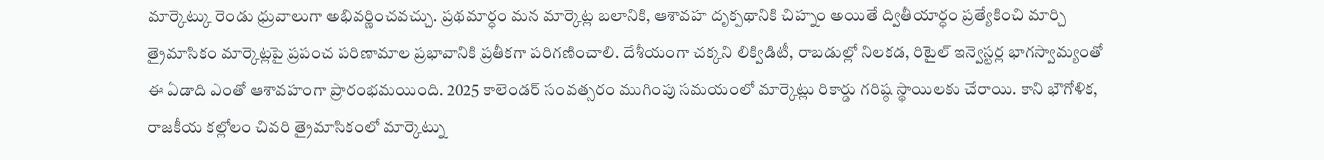మార్కెట్కు రెండు ధ్రువాలుగా అభివర్ణించవచ్చు. ప్రథమార్ధం మన మార్కెట్ల బలానికి, ఆశావహ దృక్పథానికి చిహ్నం అయితే ద్వితీయార్ధం ప్రత్యేకించి మార్చి త్రైమాసికం మార్కెట్లపై ప్రపంచ పరిణామాల ప్రభావానికి ప్రతీకగా పరిగణించాలి. దేశీయంగా చక్కని లిక్విడిటీ, రాబడుల్లో నిలకడ, రిటైల్ ఇన్వెస్టర్ల భాగస్వామ్యంతో ఈ ఏడాది ఎంతో ఆశావహంగా ప్రారంభమయింది. 2025 కాలెండర్ సంవత్సరం ముగింపు సమయంలో మార్కెట్లు రికార్డు గరిష్ఠ స్థాయిలకు చేరాయి. కాని భౌగోళిక, రాజకీయ కల్లోలం చివరి త్రైమాసికంలో మార్కెట్ను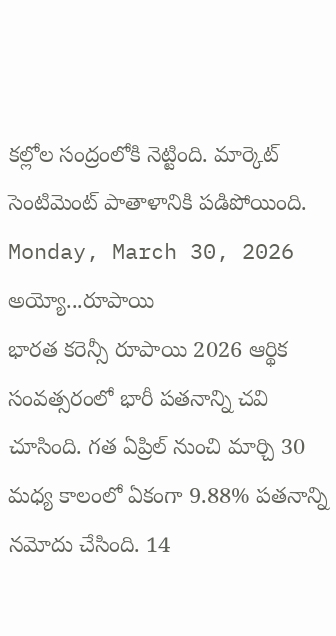కల్లోల సంద్రంలోకి నెట్టింది. మార్కెట్ సెంటిమెంట్ పాతాళానికి పడిపోయింది.
Monday, March 30, 2026
అయ్యో...రూపాయి
భారత కరెన్సీ రూపాయి 2026 ఆర్థిక సంవత్సరంలో భారీ పతనాన్ని చవి చూసింది. గత ఏప్రిల్ నుంచి మార్చి 30 మధ్య కాలంలో ఏకంగా 9.88% పతనాన్ని నమోదు చేసింది. 14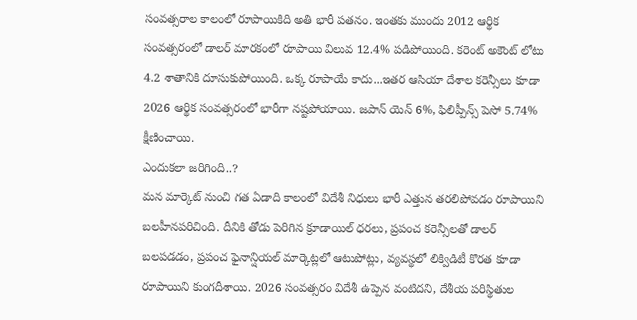సంవత్సరాల కాలంలో రూపాయికిది అతి భారీ పతనం. ఇంతకు ముందు 2012 ఆర్థిక సంవత్సరంలో డాలర్ మారకంలో రూపాయి విలువ 12.4% పడిపోయింది. కరెంట్ అకౌంట్ లోటు 4.2 శాతానికి దూసుకుపోయింది. ఒక్క రూపాయే కాదు...ఇతర ఆసియా దేశాల కరెన్సీలు కూడా 2026 ఆర్థిక సంవత్సరంలో భారీగా నష్టపోయాయి. జపాన్ యెన్ 6%, ఫిలిప్పీన్స్ పెసో 5.74% క్షీణించాయి.
ఎందుకలా జరిగింది..?
మన మార్కెట్ నుంచి గత ఏడాది కాలంలో విదేశీ నిధులు భారీ ఎత్తున తరలిపోవడం రూపాయిని బలహీనపరిచింది. దీనికి తోడు పెరిగిన క్రూడాయిల్ ధరలు, ప్రపంచ కరెన్సీలతో డాలర్ బలపడడం, ప్రపంచ ఫైనాన్షియల్ మార్కెట్లలో ఆటుపోట్లు, వ్యవస్థలో లిక్విడిటీ కొరత కూడా రూపాయిని కుంగదీశాయి. 2026 సంవత్సరం విదేశీ ఉప్పెన వంటిదని, దేశీయ పరిస్థితుల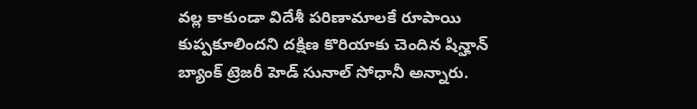వల్ల కాకుండా విదేశీ పరిణామాలకే రూపాయి కుప్పకూలిందని దక్షిణ కొరియాకు చెందిన షిన్హాన్ బ్యాంక్ ట్రెజరీ హెడ్ సునాల్ సోధానీ అన్నారు.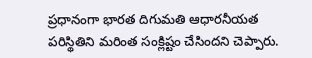ప్రధానంగా భారత దిగుమతి ఆధారనీయత పరిస్థితిని మరింత సంక్లిష్టం చేసిందని చెప్పారు.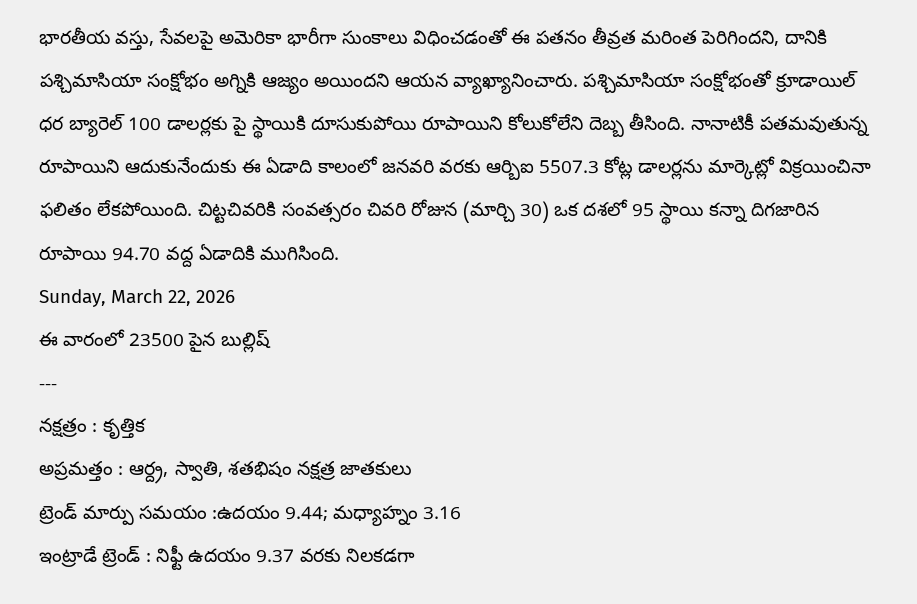భారతీయ వస్తు, సేవలపై అమెరికా భారీగా సుంకాలు విధించడంతో ఈ పతనం తీవ్రత మరింత పెరిగిందని, దానికి పశ్చిమాసియా సంక్షోభం అగ్నికి ఆజ్యం అయిందని ఆయన వ్యాఖ్యానించారు. పశ్చిమాసియా సంక్షోభంతో క్రూడాయిల్ ధర బ్యారెల్ 100 డాలర్లకు పై స్థాయికి దూసుకుపోయి రూపాయిని కోలుకోలేని దెబ్బ తీసింది. నానాటికీ పతమవుతున్న రూపాయిని ఆదుకునేందుకు ఈ ఏడాది కాలంలో జనవరి వరకు ఆర్బిఐ 5507.3 కోట్ల డాలర్లను మార్కెట్లో విక్రయించినా ఫలితం లేకపోయింది. చిట్టచివరికి సంవత్సరం చివరి రోజున (మార్చి 30) ఒక దశలో 95 స్థాయి కన్నా దిగజారిన రూపాయి 94.70 వద్ద ఏడాదికి ముగిసింది.
Sunday, March 22, 2026
ఈ వారంలో 23500 పైన బుల్లిష్
---
నక్షత్రం : కృత్తిక
అప్రమత్తం : ఆర్ద్ర, స్వాతి, శతభిషం నక్షత్ర జాతకులు
ట్రెండ్ మార్పు సమయం :ఉదయం 9.44; మధ్యాహ్నం 3.16
ఇంట్రాడే ట్రెండ్ : నిఫ్టీ ఉదయం 9.37 వరకు నిలకడగా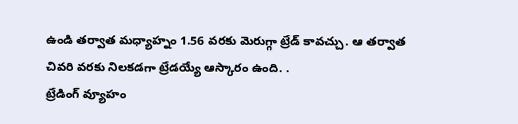ఉండి తర్వాత మధ్యాహ్నం 1.56 వరకు మెరుగ్గా ట్రేడ్ కావచ్చు. ఆ తర్వాత చివరి వరకు నిలకడగా ట్రేడయ్యే ఆస్కారం ఉంది. .
ట్రేడింగ్ వ్యూహం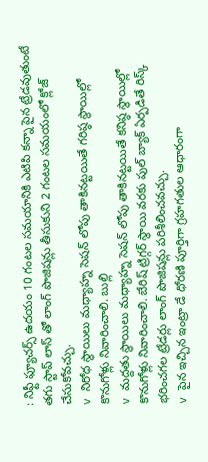: నిఫ్టీ ఫ్యూచర్స్ ఉదయం 10 గంటల సమయానికి ఎటిపి కన్నా పైన ట్రేడవుతుంటే తగు స్టాప్ లాస్ తో లాంగ్ పొజిషన్లు తీసుకుని 2 గంటల సమయంలో క్లోజ్ చేసుకోవచ్చు.
v నిరోధ స్థాయిలు మధ్యాహ్న సెషన్ లోపు తాకినట్టయితే గరిష్ఠ స్థాయిల్లో కొనుగోళ్లు నివారించాలి. బుల్లి
v మద్దతు స్థాయిలు మధ్యాహ్న సెషన్ లోపు తాకినట్టయితే కనిష్ఠ స్థాయిల్లో కొనుగోళ్లు నివారించాలి. బేరిష్ ట్రిగ్గర్ స్థాయి వరకు పుల్ బ్యాక్ ఏర్పడితే రిస్క్ భరించగల ట్రేడర్లు లాంగ్ పొజిషన్లు పరిశీలించవచ్చు.
v పైన ఇచ్చిన ఇంట్రా డే ధోరణి పూర్తిగా గ్రహగతుల ఆధారంగా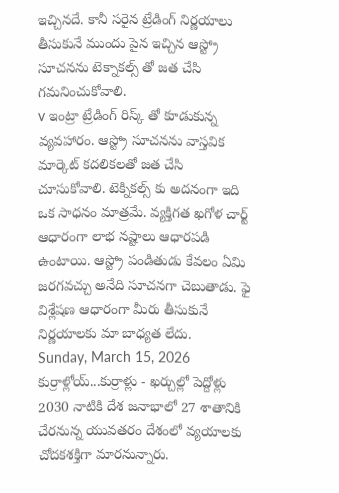ఇచ్చినదే. కానీ సరైన ట్రేడింగ్ నిర్ణయాలు తీసుకునే ముందు పైన ఇచ్చిన ఆస్ట్రో సూచనను టెక్నాకల్స్ తో జత చేసి గమనించుకోవాలి.
v ఇంట్రా ట్రేడింగ్ రిస్క్ తో కూడుకున్న వ్యవహారం. ఆస్ట్రో సూచనను వాస్తవిక మార్కెట్ కదలికలతో జత చేసి చూసుకోవాలి. టెక్నికల్స్ కు అదనంగా ఇది ఒక సాధనం మాత్రమే. వ్యక్తిగత ఖగోళ చార్ట్ ఆధారంగా లాభ నష్టాలు ఆధారపడి ఉంటాయి. ఆస్ట్రో పండితుడు కేవలం ఏమి జరగవచ్చు అనేది సూచనగా చెబుతాడు. ఫై విశ్లేషణ ఆధారంగా మీరు తీసుకునే నిర్ణయాలకు మా బాధ్యత లేదు.
Sunday, March 15, 2026
కుర్రాళ్లోయ్...కుర్రాళ్లు - ఖర్చుల్లో పెద్దోళ్లు
2030 నాటికి దేశ జనాభాలో 27 శాతానికి చేరనున్న యువతరం దేశంలో వ్యయాలకు చోదకశక్తిగా మారనున్నారు.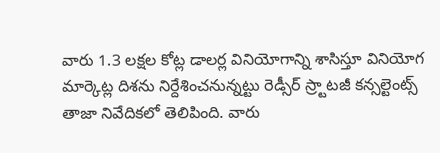వారు 1.3 లక్షల కోట్ల డాలర్ల వినియోగాన్ని శాసిస్తూ వినియోగ మార్కెట్ల దిశను నిర్దేశించనున్నట్టు రెడ్సీర్ స్ర్టాటజీ కన్సల్టెంట్స్ తాజా నివేదికలో తెలిపింది. వారు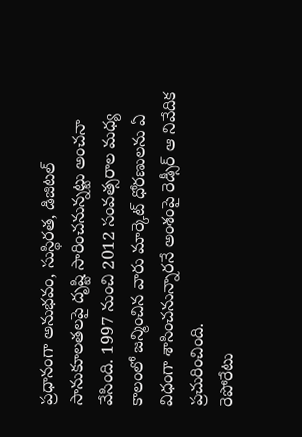ప్రధానంగా అనుభవం, సుస్థిరత, డిజిటల్ సానుకూలతలపై దృష్టి సారించనున్నట్టు అంచనా వేసింది. 1997 నుంచి 2012 సంవత్సరాల మధ్య కాలంలో జన్మించిన వారు మార్కెట్ ధోరణులను ఏ విధంగా శాసించనున్నారనే అంశంపై రెడ్సీర్ ఆ నివేదిక ప్రచురించింది.
రెపోరేటు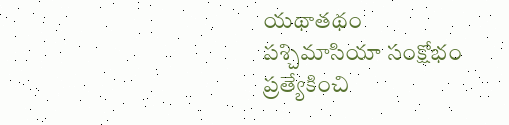యథాతథం
పశ్చిమాసియా సంక్షోభం ప్రత్యేకించి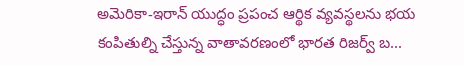అమెరికా-ఇరాన్ యుద్ధం ప్రపంచ ఆర్థిక వ్యవస్థలను భయ కంపితుల్ని చేస్తున్న వాతావరణంలో భారత రిజర్వ్ బ...